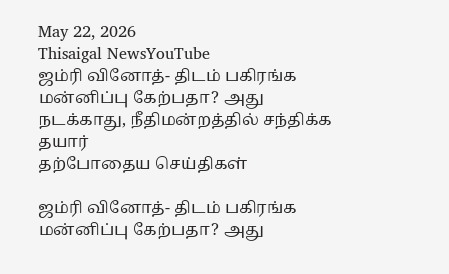May 22, 2026
Thisaigal NewsYouTube
ஜம்ரி வினோத்- திடம் பகிரங்க மன்னிப்பு கேற்பதா? அது நடக்காது, நீதிமன்றத்தில் சந்திக்க தயார்
தற்போதைய செய்திகள்

ஜம்ரி வினோத்- திடம் பகிரங்க மன்னிப்பு கேற்பதா? அது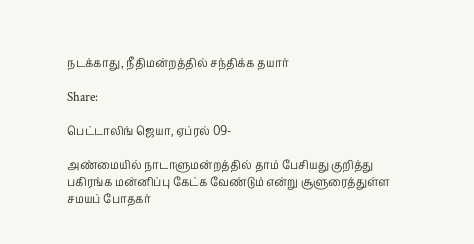நடக்காது, நீதிமன்றத்தில் சந்திக்க தயார்

Share:

பெட்டாலிங் ஜெயா, ஏப்ரல் 09-

அண்மையில் நாடாளுமன்றத்தில் தாம் பேசியது குறித்து பகிரங்க மன்னிப்பு கேட்க வேண்டும் என்று சூளுரைத்துள்ள சமயப் போதகர்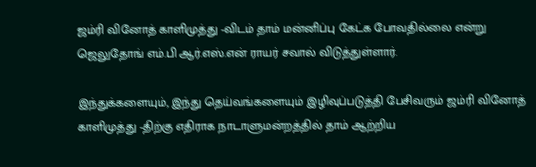ஜம்ரி வினோத் காளிமுத்து -விடம் தாம் மன்னிப்பு கேட்க போவதில்லை என்று ஜெலுதோங் எம்.பி ஆர்.எஸ்.என் ராயர் சவால் விடுத்துள்ளார்.

இந்துக்களையும், இந்து தெய்வங்களையும் இழிவுப்படுத்தி பேசிவரும் ஜம்ரி வினோத் காளிமுத்து -திற்கு எதிராக நாடாளுமன்றத்தில் தாம் ஆற்றிய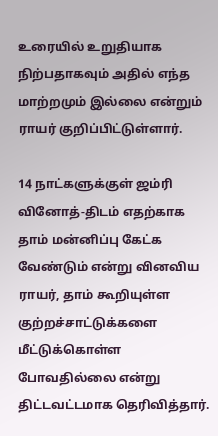உரையில் உறுதியாக நிற்பதாகவும் அதில் எந்த மாற்றமும் இல்லை என்றும் ராயர் குறிப்பிட்டுள்ளார்.

14 நாட்களுக்குள் ஜம்ரி வினோத்-திடம் எதற்காக தாம் மன்னிப்பு கேட்க வேண்டும் என்று வினவிய ராயர், தாம் கூறியுள்ள குற்றச்சாட்டுக்களை மீட்டுக்கொள்ள போவதில்லை என்று திட்டவட்டமாக தெரிவித்தார்.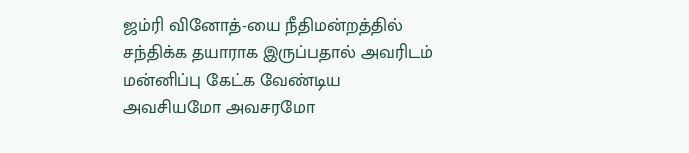ஜம்ரி வினோத்-யை நீதிமன்றத்தில் சந்திக்க தயாராக இருப்பதால் அவரிடம் மன்னிப்பு கேட்க வேண்டிய அவசியமோ அவசரமோ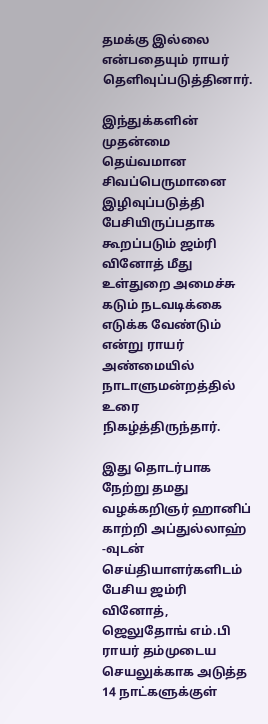தமக்கு இல்லை என்பதையும் ராயர் தெளிவுப்படுத்தினார்.

இந்துக்களின் முதன்மை தெய்வமான சிவப்பெருமானை இழிவுப்படுத்தி பேசியிருப்பதாக கூறப்படும் ஜம்ரி வினோத் மீது உள்துறை அமைச்சு கடும் நடவடிக்கை எடுக்க வேண்டும் என்று ராயர் அண்மையில் நாடாளுமன்றத்தில் உரை நிகழ்த்திருந்தார்.

இது தொடர்பாக நேற்று தமது வழக்கறிஞர் ஹானிப் காற்றி அப்துல்லாஹ் -வுடன் செய்தியாளர்களிடம் பேசிய ஜம்ரி வினோத், ஜெலுதோங் எம்.பி ராயர் தம்முடைய செயலுக்காக அடுத்த 14 நாட்களுக்குள்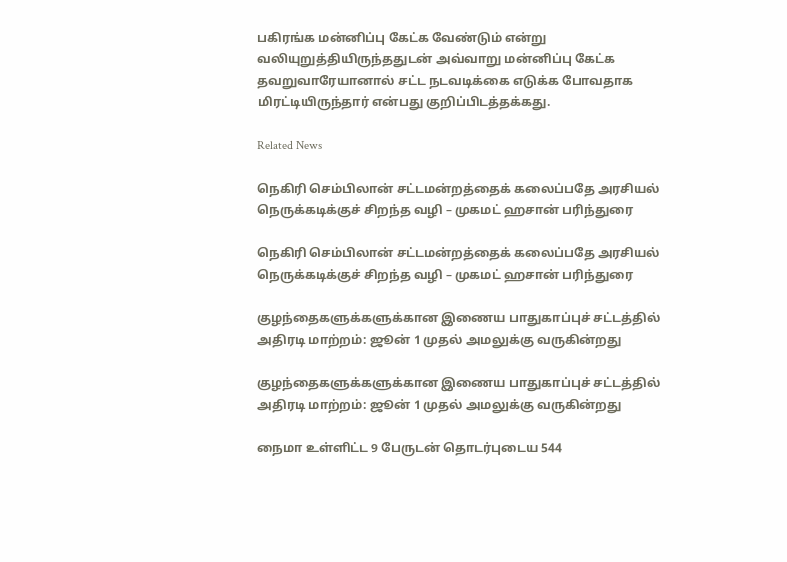பகிரங்க மன்னிப்பு கேட்க வேண்டும் என்று வலியுறுத்தியிருந்ததுடன் அவ்வாறு மன்னிப்பு கேட்க தவறுவாரேயானால் சட்ட நடவடிக்கை எடுக்க போவதாக மிரட்டியிருந்தார் என்பது குறிப்பிடத்தக்கது.

Related News

நெகிரி செம்பிலான் சட்டமன்றத்தைக் கலைப்பதே அரசியல் நெருக்கடிக்குச் சிறந்த வழி – முகமட் ஹசான் பரிந்துரை

நெகிரி செம்பிலான் சட்டமன்றத்தைக் கலைப்பதே அரசியல் நெருக்கடிக்குச் சிறந்த வழி – முகமட் ஹசான் பரிந்துரை

குழந்தைகளுக்களுக்கான இணைய பாதுகாப்புச் சட்டத்தில் அதிரடி மாற்றம்: ஜூன் 1 முதல் அமலுக்கு வருகின்றது

குழந்தைகளுக்களுக்கான இணைய பாதுகாப்புச் சட்டத்தில் அதிரடி மாற்றம்: ஜூன் 1 முதல் அமலுக்கு வருகின்றது

நைமா உள்ளிட்ட 9 பேருடன் தொடர்புடைய 544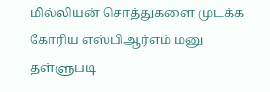மில்லியன் சொத்துகளை முடக்க கோரிய எஸ்பிஆர்எம் மனு தள்ளுபடி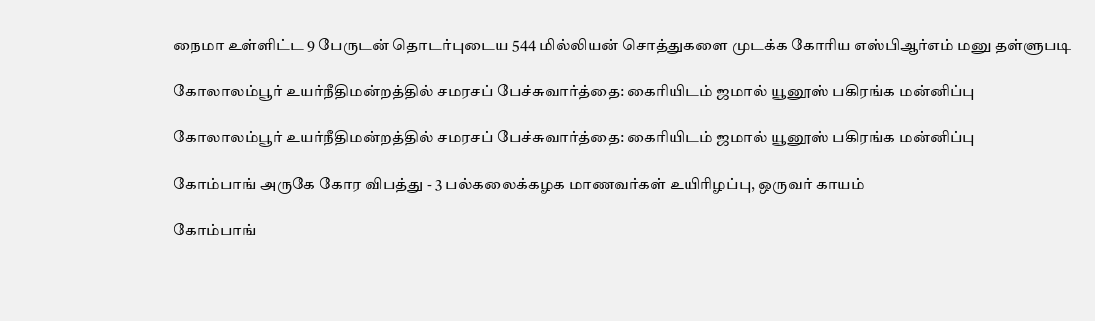நைமா உள்ளிட்ட 9 பேருடன் தொடர்புடைய 544 மில்லியன் சொத்துகளை முடக்க கோரிய எஸ்பிஆர்எம் மனு தள்ளுபடி

கோலாலம்பூர் உயர்நீதிமன்றத்தில் சமரசப் பேச்சுவார்த்தை: கைரியிடம் ஜமால் யூனூஸ் பகிரங்க மன்னிப்பு

கோலாலம்பூர் உயர்நீதிமன்றத்தில் சமரசப் பேச்சுவார்த்தை: கைரியிடம் ஜமால் யூனூஸ் பகிரங்க மன்னிப்பு

கோம்பாங் அருகே கோர விபத்து - 3 பல்கலைக்கழக மாணவர்கள் உயிரிழப்பு, ஒருவர் காயம்

கோம்பாங்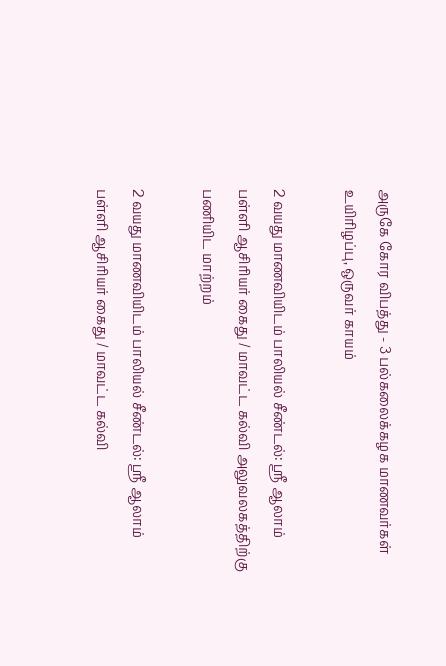அருகே கோர விபத்து - 3 பல்கலைக்கழக மாணவர்கள் உயிரிழப்பு, ஒருவர் காயம்

2 வயது மாணவியிடம் பாலியல் சீண்டல்: ஸ்ரீ ஆலாம் பள்ளி ஆசிரியர் கைது / மாவட்ட கல்வி அலுவலகத்திற்கு பணியிட மாற்றம்

2 வயது மாணவியிடம் பாலியல் சீண்டல்: ஸ்ரீ ஆலாம் பள்ளி ஆசிரியர் கைது / மாவட்ட கல்வி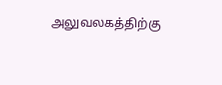அலுவலகத்திற்கு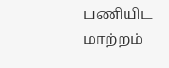பணியிட மாற்றம்